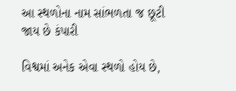આ સ્થળોના નામ સાંભળતા જ છૂટી જાય છે કંપારી

વિશ્વમાં અનેક એવા સ્થળો હોય છે,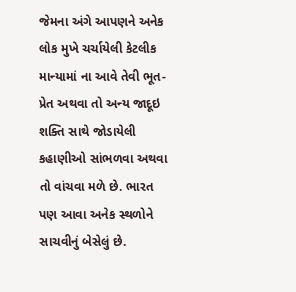જેમના અંગે આપણને અનેક લોક મુખે ચર્ચાયેલી કેટલીક માન્યામાં ના આવે તેવી ભૂત-પ્રેત અથવા તો અન્ય જાદૂઇ શક્તિ સાથે જોડાયેલી કહાણીઓ સાંભળવા અથવા તો વાંચવા મળે છે. ભારત પણ આવા અનેક સ્થળોને સાચવીનું બેસેલું છે.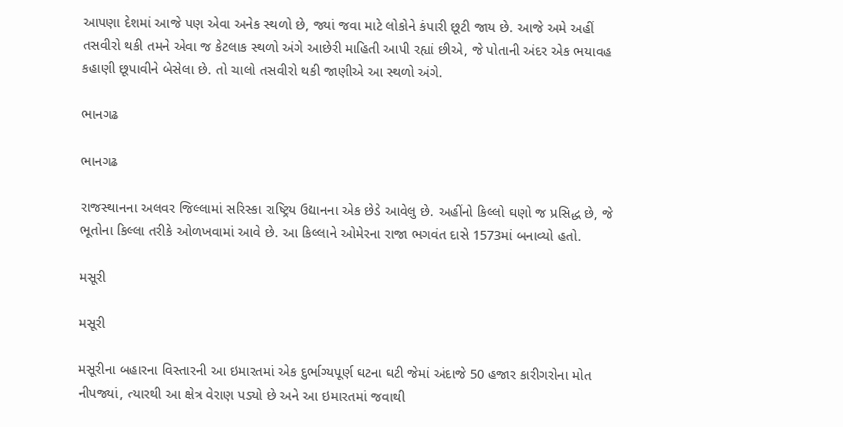આપણા દેશમાં આજે પણ એવા અનેક સ્થળો છે, જ્યાં જવા માટે લોકોને કંપારી છૂટી જાય છે. આજે અમે અહીં તસવીરો થકી તમને એવા જ કેટલાક સ્થળો અંગે આછેરી માહિતી આપી રહ્યાં છીએ, જે પોતાની અંદર એક ભયાવહ કહાણી છૂપાવીને બેસેલા છે. તો ચાલો તસવીરો થકી જાણીએ આ સ્થળો અંગે.

ભાનગઢ

ભાનગઢ

રાજસ્થાનના અલવર જિલ્લામાં સરિસ્કા રાષ્ટ્રિય ઉદ્યાનના એક છેડે આવેલુ છે. અહીંનો કિલ્લો ઘણો જ પ્રસિદ્ધ છે, જે ભૂતોના કિલ્લા તરીકે ઓળખવામાં આવે છે. આ કિલ્લાને ઓમેરના રાજા ભગવંત દાસે 1573માં બનાવ્યો હતો.

મસૂરી

મસૂરી

મસૂરીના બહારના વિસ્તારની આ ઇમારતમાં એક દુર્ભાગ્યપૂર્ણ ઘટના ઘટી જેમાં અંદાજે 50 હજાર કારીગરોના મોત નીપજ્યાં, ત્યારથી આ ક્ષેત્ર વેરાણ પડ્યો છે અને આ ઇમારતમાં જવાથી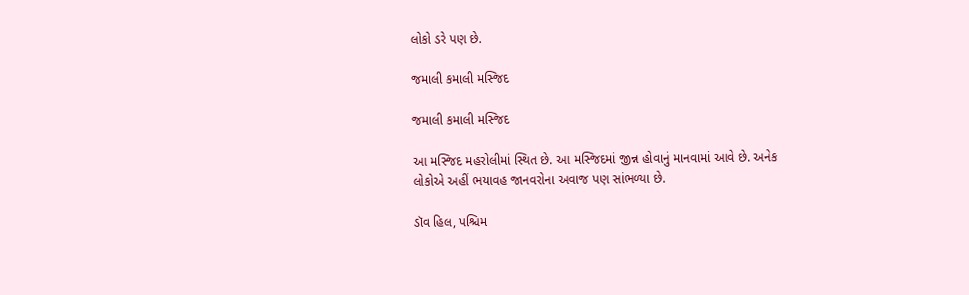લોકો ડરે પણ છે.

જમાલી કમાલી મસ્જિદ

જમાલી કમાલી મસ્જિદ

આ મસ્જિદ મહરોલીમાં સ્થિત છે. આ મસ્જિદમાં જીન્ન હોવાનું માનવામાં આવે છે. અનેક લોકોએ અહીં ભયાવહ જાનવરોના અવાજ પણ સાંભળ્યા છે.

ડૉવ હિલ, પશ્ચિમ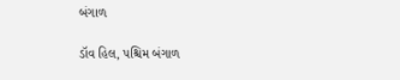બંગાળ

ડૉવ હિલ, પશ્ચિમ બંગાળ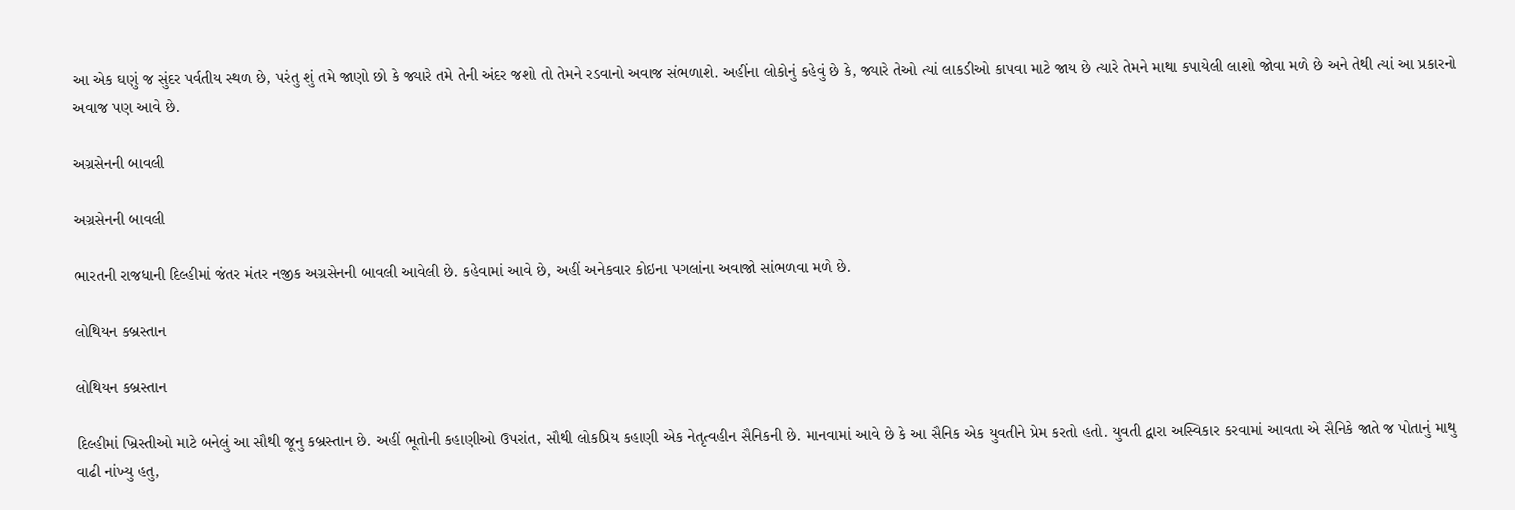આ એક ઘણું જ સુંદર પર્વતીય સ્થળ છે, પરંતુ શું તમે જાણો છો કે જ્યારે તમે તેની અંદર જશો તો તેમને રડવાનો અવાજ સંભળાશે. અહીંના લોકોનું કહેવું છે કે, જ્યારે તેઓ ત્યાં લાકડીઓ કાપવા માટે જાય છે ત્યારે તેમને માથા કપાયેલી લાશો જોવા મળે છે અને તેથી ત્યાં આ પ્રકારનો અવાજ પણ આવે છે.

અગ્રસેનની બાવલી

અગ્રસેનની બાવલી

ભારતની રાજધાની દિલ્હીમાં જંતર મંતર નજીક અગ્રસેનની બાવલી આવેલી છે. કહેવામાં આવે છે, અહીં અનેકવાર કોઇના પગલાંના અવાજો સાંભળવા મળે છે.

લોથિયન કબ્રસ્તાન

લોથિયન કબ્રસ્તાન

દિલ્હીમાં ખ્રિસ્તીઓ માટે બનેલું આ સૌથી જૂનુ કબ્રસ્તાન છે. અહીં ભૂતોની કહાણીઓ ઉપરાંત, સૌથી લોકપ્રિય કહાણી એક નેતૃત્વહીન સૈનિકની છે. માનવામાં આવે છે કે આ સૈનિક એક યુવતીને પ્રેમ કરતો હતો. યુવતી દ્વારા અસ્વિકાર કરવામાં આવતા એ સૈનિકે જાતે જ પોતાનું માથુ વાઢી નાંખ્યુ હતુ,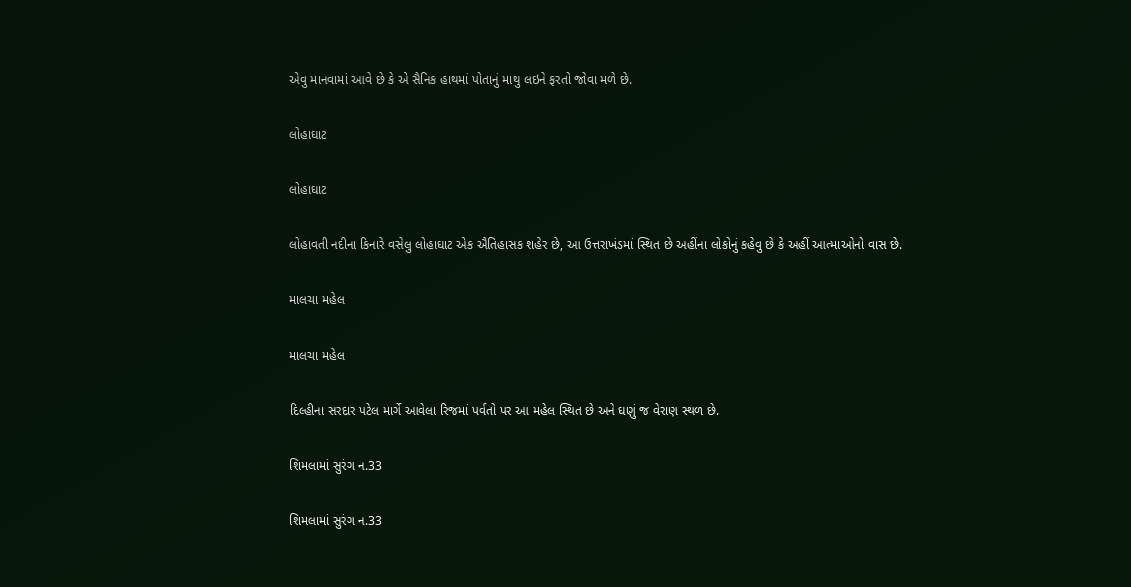એવુ માનવામાં આવે છે કે એ સૈનિક હાથમાં પોતાનું માથુ લઇને ફરતો જોવા મળે છે.

લોહાઘાટ

લોહાઘાટ

લોહાવતી નદીના કિનારે વસેલુ લોહાઘાટ એક ઐતિહાસક શહેર છે, આ ઉત્તરાખંડમાં સ્થિત છે અહીંના લોકોનું કહેવુ છે કે અહીં આત્માઓનો વાસ છે.

માલચા મહેલ

માલચા મહેલ

દિલ્હીના સરદાર પટેલ માર્ગે આવેલા રિજમાં પર્વતો પર આ મહેલ સ્થિત છે અને ઘણું જ વેરાણ સ્થળ છે.

શિમલામાં સુરંગ ન.33

શિમલામાં સુરંગ ન.33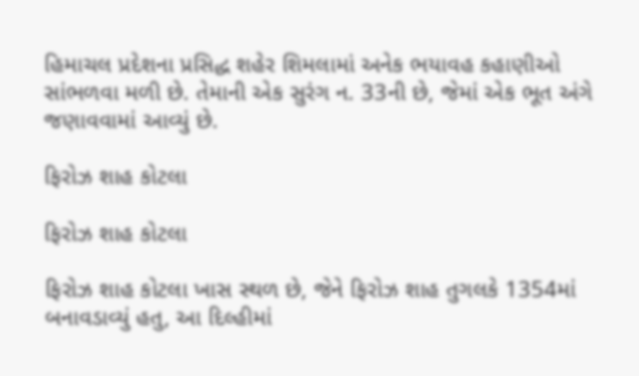હિમાચલ પ્રદેશના પ્રસિદ્ધ શહેર શિમલામાં અનેક ભયાવહ કહાણીઓ સાંભળવા મળી છે. તેમાની એક સુરંગ ન. 33ની છે, જેમાં એક ભૂત અંગે જણાવવામાં આવ્યું છે.

ફિરોઝ શાહ કોટલા

ફિરોઝ શાહ કોટલા

ફિરોઝ શાહ કોટલા ખાસ સ્થળ છે, જેને ફિરોઝ શાહ તુગલકે 1354માં બનાવડાવ્યું હતુ, આ દિલ્હીમાં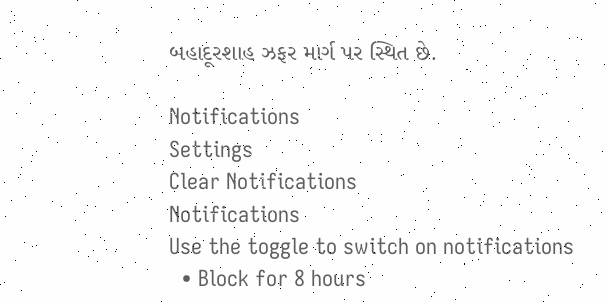બહાદૂરશાહ ઝફર માર્ગ પર સ્થિત છે.

Notifications
Settings
Clear Notifications
Notifications
Use the toggle to switch on notifications
  • Block for 8 hours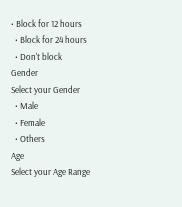• Block for 12 hours
  • Block for 24 hours
  • Don't block
Gender
Select your Gender
  • Male
  • Female
  • Others
Age
Select your Age Range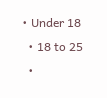• Under 18
  • 18 to 25
  •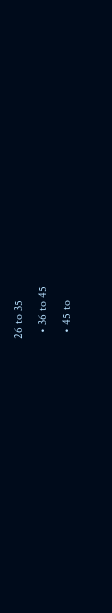26 to 35
  • 36 to 45
  • 45 to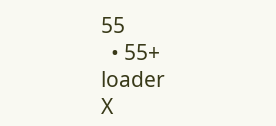55
  • 55+
loader
X